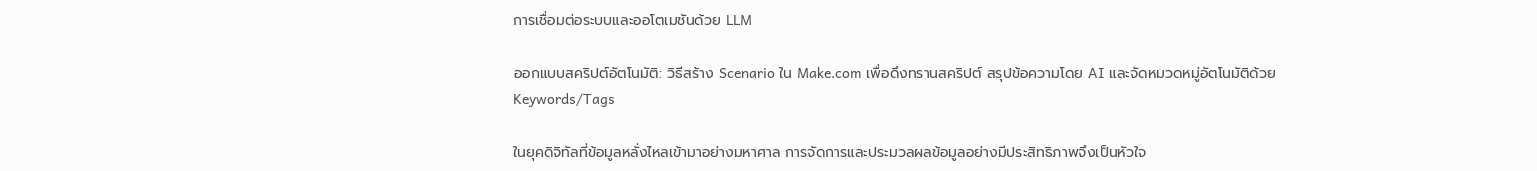การเชื่อมต่อระบบและออโตเมชันด้วย LLM

ออกแบบสคริปต์อัตโนมัติ: วิธีสร้าง Scenario ใน Make.com เพื่อดึงทรานสคริปต์ สรุปข้อความโดย AI และจัดหมวดหมู่อัตโนมัติด้วย Keywords/Tags

ในยุคดิจิทัลที่ข้อมูลหลั่งไหลเข้ามาอย่างมหาศาล การจัดการและประมวลผลข้อมูลอย่างมีประสิทธิภาพจึงเป็นหัวใจ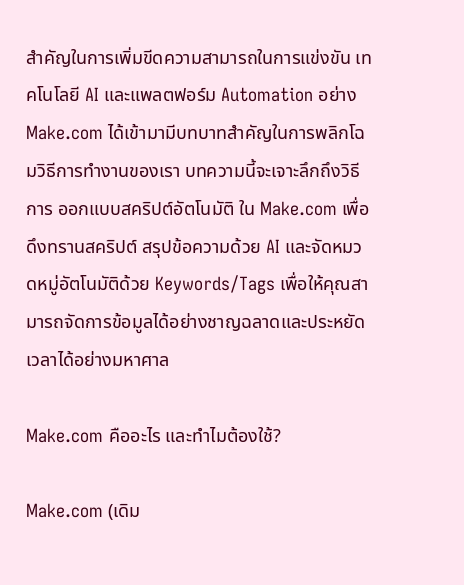สำคัญในการเพิ่มขีดความสามารถในการแข่งขัน เทคโนโลยี AI และแพลตฟอร์ม Automation อย่าง Make.com ได้เข้ามามีบทบาทสำคัญในการพลิกโฉมวิธีการทำงานของเรา บทความนี้จะเจาะลึกถึงวิธีการ ออกแบบสคริปต์อัตโนมัติ ใน Make.com เพื่อดึงทรานสคริปต์ สรุปข้อความด้วย AI และจัดหมวดหมู่อัตโนมัติด้วย Keywords/Tags เพื่อให้คุณสามารถจัดการข้อมูลได้อย่างชาญฉลาดและประหยัดเวลาได้อย่างมหาศาล

Make.com คืออะไร และทำไมต้องใช้?

Make.com (เดิม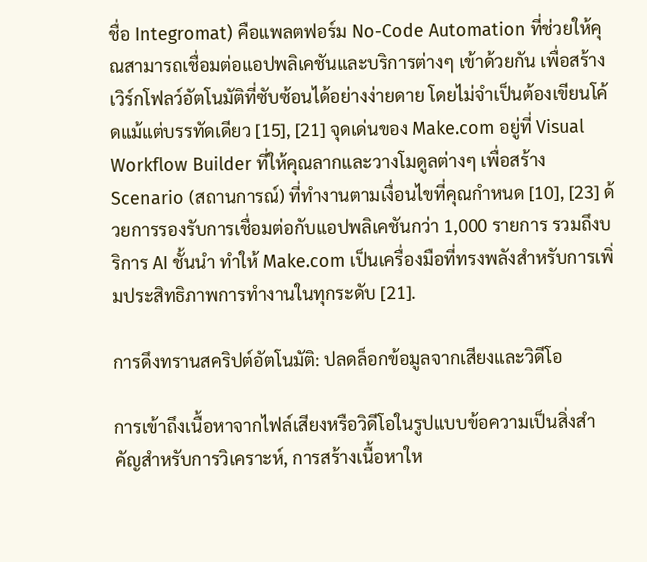ชื่อ Integromat) คือแพลตฟอร์ม No-Code Automation ที่ช่วยให้คุณสามารถเชื่อมต่อแอปพลิเคชันและบริการต่างๆ เข้าด้วยกัน เพื่อสร้างเวิร์กโฟลว์อัตโนมัติที่ซับซ้อนได้อย่างง่ายดาย โดยไม่จำเป็นต้องเขียนโค้ดแม้แต่บรรทัดเดียว [15], [21] จุดเด่นของ Make.com อยู่ที่ Visual Workflow Builder ที่ให้คุณลากและวางโมดูลต่างๆ เพื่อสร้าง Scenario (สถานการณ์) ที่ทำงานตามเงื่อนไขที่คุณกำหนด [10], [23] ด้วยการรองรับการเชื่อมต่อกับแอปพลิเคชันกว่า 1,000 รายการ รวมถึงบริการ AI ชั้นนำ ทำให้ Make.com เป็นเครื่องมือที่ทรงพลังสำหรับการเพิ่มประสิทธิภาพการทำงานในทุกระดับ [21].

การดึงทรานสคริปต์อัตโนมัติ: ปลดล็อกข้อมูลจากเสียงและวิดีโอ

การเข้าถึงเนื้อหาจากไฟล์เสียงหรือวิดีโอในรูปแบบข้อความเป็นสิ่งสำคัญสำหรับการวิเคราะห์, การสร้างเนื้อหาให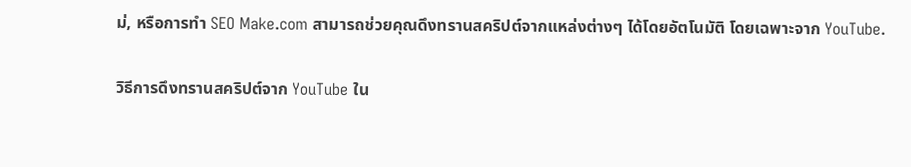ม่, หรือการทำ SEO Make.com สามารถช่วยคุณดึงทรานสคริปต์จากแหล่งต่างๆ ได้โดยอัตโนมัติ โดยเฉพาะจาก YouTube.

วิธีการดึงทรานสคริปต์จาก YouTube ใน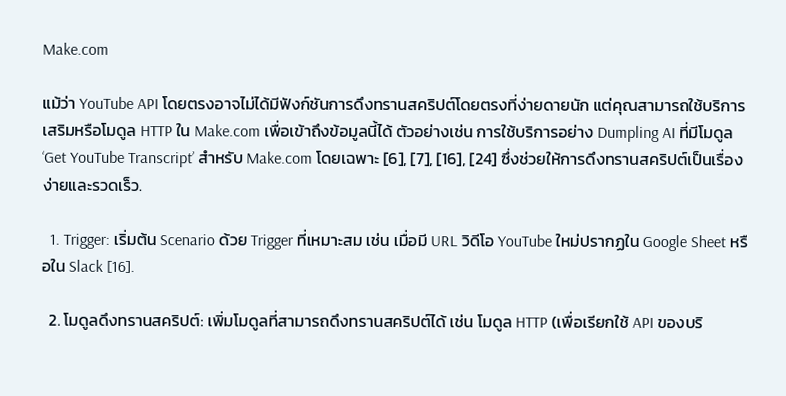Make.com

แม้ว่า YouTube API โดยตรงอาจไม่ได้มีฟังก์ชันการดึงทรานสคริปต์โดยตรงที่ง่ายดายนัก แต่คุณสามารถใช้บริการเสริมหรือโมดูล HTTP ใน Make.com เพื่อเข้าถึงข้อมูลนี้ได้ ตัวอย่างเช่น การใช้บริการอย่าง Dumpling AI ที่มีโมดูล ‘Get YouTube Transcript’ สำหรับ Make.com โดยเฉพาะ [6], [7], [16], [24] ซึ่งช่วยให้การดึงทรานสคริปต์เป็นเรื่องง่ายและรวดเร็ว.

  1. Trigger: เริ่มต้น Scenario ด้วย Trigger ที่เหมาะสม เช่น เมื่อมี URL วิดีโอ YouTube ใหม่ปรากฏใน Google Sheet หรือใน Slack [16].

  2. โมดูลดึงทรานสคริปต์: เพิ่มโมดูลที่สามารถดึงทรานสคริปต์ได้ เช่น โมดูล HTTP (เพื่อเรียกใช้ API ของบริ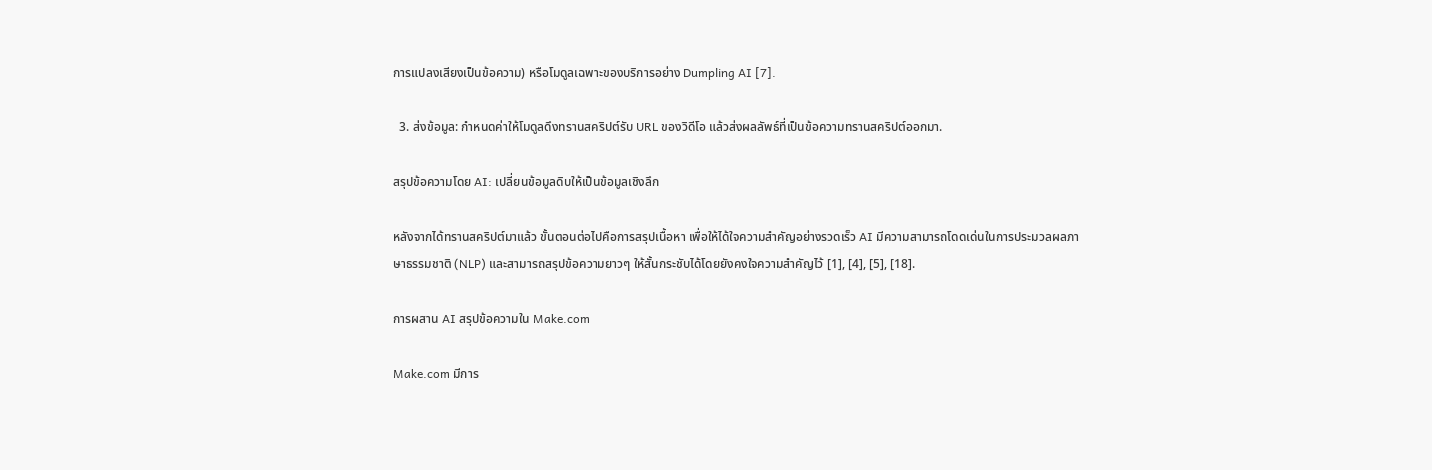การแปลงเสียงเป็นข้อความ) หรือโมดูลเฉพาะของบริการอย่าง Dumpling AI [7].

  3. ส่งข้อมูล: กำหนดค่าให้โมดูลดึงทรานสคริปต์รับ URL ของวิดีโอ แล้วส่งผลลัพธ์ที่เป็นข้อความทรานสคริปต์ออกมา.

สรุปข้อความโดย AI: เปลี่ยนข้อมูลดิบให้เป็นข้อมูลเชิงลึก

หลังจากได้ทรานสคริปต์มาแล้ว ขั้นตอนต่อไปคือการสรุปเนื้อหา เพื่อให้ได้ใจความสำคัญอย่างรวดเร็ว AI มีความสามารถโดดเด่นในการประมวลผลภาษาธรรมชาติ (NLP) และสามารถสรุปข้อความยาวๆ ให้สั้นกระชับได้โดยยังคงใจความสำคัญไว้ [1], [4], [5], [18].

การผสาน AI สรุปข้อความใน Make.com

Make.com มีการ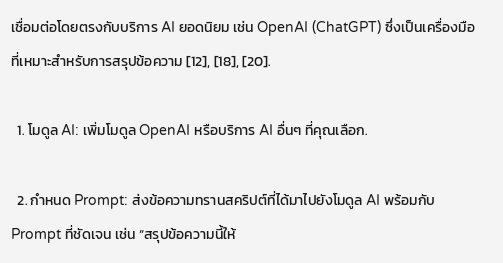เชื่อมต่อโดยตรงกับบริการ AI ยอดนิยม เช่น OpenAI (ChatGPT) ซึ่งเป็นเครื่องมือที่เหมาะสำหรับการสรุปข้อความ [12], [18], [20].

  1. โมดูล AI: เพิ่มโมดูล OpenAI หรือบริการ AI อื่นๆ ที่คุณเลือก.

  2. กำหนด Prompt: ส่งข้อความทรานสคริปต์ที่ได้มาไปยังโมดูล AI พร้อมกับ Prompt ที่ชัดเจน เช่น “สรุปข้อความนี้ให้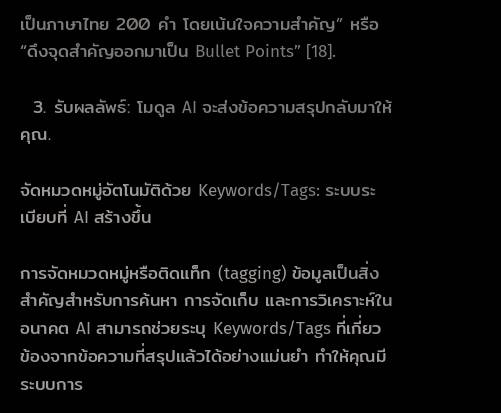เป็นภาษาไทย 200 คำ โดยเน้นใจความสำคัญ” หรือ “ดึงจุดสำคัญออกมาเป็น Bullet Points” [18].

  3. รับผลลัพธ์: โมดูล AI จะส่งข้อความสรุปกลับมาให้คุณ.

จัดหมวดหมู่อัตโนมัติด้วย Keywords/Tags: ระบบระเบียบที่ AI สร้างขึ้น

การจัดหมวดหมู่หรือติดแท็ก (tagging) ข้อมูลเป็นสิ่งสำคัญสำหรับการค้นหา การจัดเก็บ และการวิเคราะห์ในอนาคต AI สามารถช่วยระบุ Keywords/Tags ที่เกี่ยวข้องจากข้อความที่สรุปแล้วได้อย่างแม่นยำ ทำให้คุณมีระบบการ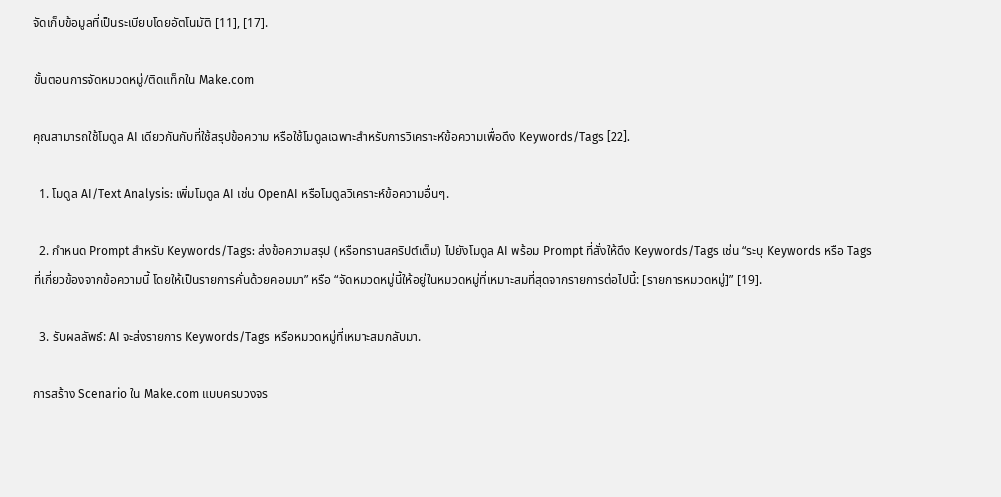จัดเก็บข้อมูลที่เป็นระเบียบโดยอัตโนมัติ [11], [17].

ขั้นตอนการจัดหมวดหมู่/ติดแท็กใน Make.com

คุณสามารถใช้โมดูล AI เดียวกันกับที่ใช้สรุปข้อความ หรือใช้โมดูลเฉพาะสำหรับการวิเคราะห์ข้อความเพื่อดึง Keywords/Tags [22].

  1. โมดูล AI/Text Analysis: เพิ่มโมดูล AI เช่น OpenAI หรือโมดูลวิเคราะห์ข้อความอื่นๆ.

  2. กำหนด Prompt สำหรับ Keywords/Tags: ส่งข้อความสรุป (หรือทรานสคริปต์เต็ม) ไปยังโมดูล AI พร้อม Prompt ที่สั่งให้ดึง Keywords/Tags เช่น “ระบุ Keywords หรือ Tags ที่เกี่ยวข้องจากข้อความนี้ โดยให้เป็นรายการคั่นด้วยคอมมา” หรือ “จัดหมวดหมู่นี้ให้อยู่ในหมวดหมู่ที่เหมาะสมที่สุดจากรายการต่อไปนี้: [รายการหมวดหมู่]” [19].

  3. รับผลลัพธ์: AI จะส่งรายการ Keywords/Tags หรือหมวดหมู่ที่เหมาะสมกลับมา.

การสร้าง Scenario ใน Make.com แบบครบวงจร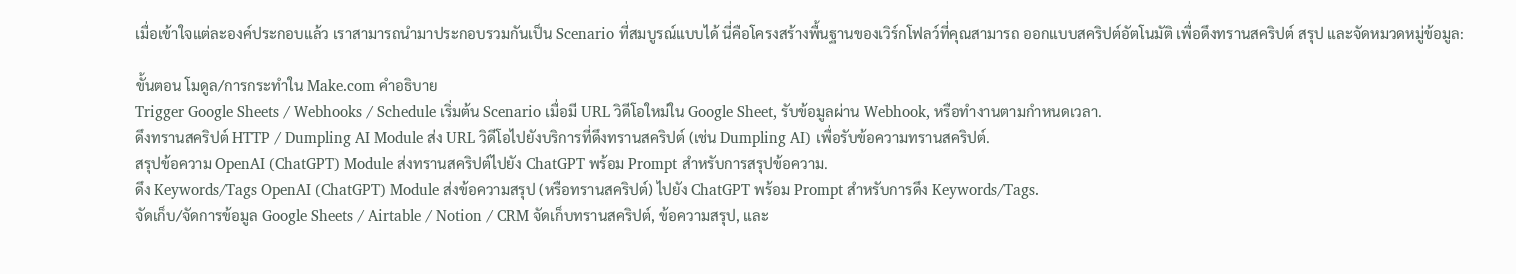เมื่อเข้าใจแต่ละองค์ประกอบแล้ว เราสามารถนำมาประกอบรวมกันเป็น Scenario ที่สมบูรณ์แบบได้ นี่คือโครงสร้างพื้นฐานของเวิร์กโฟลว์ที่คุณสามารถ ออกแบบสคริปต์อัตโนมัติ เพื่อดึงทรานสคริปต์ สรุป และจัดหมวดหมู่ข้อมูล:

ขั้นตอน โมดูล/การกระทำใน Make.com คำอธิบาย
Trigger Google Sheets / Webhooks / Schedule เริ่มต้น Scenario เมื่อมี URL วิดีโอใหม่ใน Google Sheet, รับข้อมูลผ่าน Webhook, หรือทำงานตามกำหนดเวลา.
ดึงทรานสคริปต์ HTTP / Dumpling AI Module ส่ง URL วิดีโอไปยังบริการที่ดึงทรานสคริปต์ (เช่น Dumpling AI) เพื่อรับข้อความทรานสคริปต์.
สรุปข้อความ OpenAI (ChatGPT) Module ส่งทรานสคริปต์ไปยัง ChatGPT พร้อม Prompt สำหรับการสรุปข้อความ.
ดึง Keywords/Tags OpenAI (ChatGPT) Module ส่งข้อความสรุป (หรือทรานสคริปต์) ไปยัง ChatGPT พร้อม Prompt สำหรับการดึง Keywords/Tags.
จัดเก็บ/จัดการข้อมูล Google Sheets / Airtable / Notion / CRM จัดเก็บทรานสคริปต์, ข้อความสรุป, และ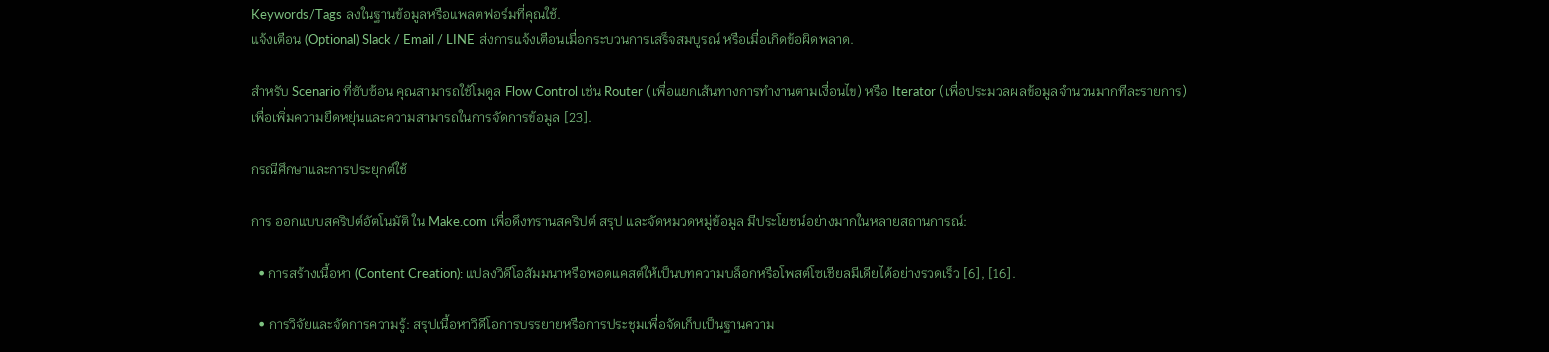Keywords/Tags ลงในฐานข้อมูลหรือแพลตฟอร์มที่คุณใช้.
แจ้งเตือน (Optional) Slack / Email / LINE ส่งการแจ้งเตือนเมื่อกระบวนการเสร็จสมบูรณ์ หรือเมื่อเกิดข้อผิดพลาด.

สำหรับ Scenario ที่ซับซ้อน คุณสามารถใช้โมดูล Flow Control เช่น Router (เพื่อแยกเส้นทางการทำงานตามเงื่อนไข) หรือ Iterator (เพื่อประมวลผลข้อมูลจำนวนมากทีละรายการ) เพื่อเพิ่มความยืดหยุ่นและความสามารถในการจัดการข้อมูล [23].

กรณีศึกษาและการประยุกต์ใช้

การ ออกแบบสคริปต์อัตโนมัติ ใน Make.com เพื่อดึงทรานสคริปต์ สรุป และจัดหมวดหมู่ข้อมูล มีประโยชน์อย่างมากในหลายสถานการณ์:

  • การสร้างเนื้อหา (Content Creation): แปลงวิดีโอสัมมนาหรือพอดแคสต์ให้เป็นบทความบล็อกหรือโพสต์โซเชียลมีเดียได้อย่างรวดเร็ว [6], [16].

  • การวิจัยและจัดการความรู้: สรุปเนื้อหาวิดีโอการบรรยายหรือการประชุมเพื่อจัดเก็บเป็นฐานความ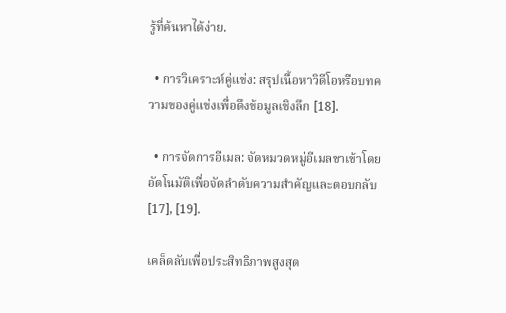รู้ที่ค้นหาได้ง่าย.

  • การวิเคราะห์คู่แข่ง: สรุปเนื้อหาวิดีโอหรือบทความของคู่แข่งเพื่อดึงข้อมูลเชิงลึก [18].

  • การจัดการอีเมล: จัดหมวดหมู่อีเมลขาเข้าโดยอัตโนมัติเพื่อจัดลำดับความสำคัญและตอบกลับ [17], [19].

เคล็ดลับเพื่อประสิทธิภาพสูงสุด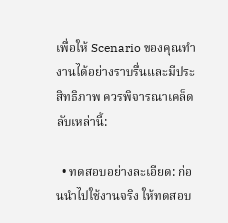เพื่อให้ Scenario ของคุณทำงานได้อย่างราบรื่นและมีประสิทธิภาพ ควรพิจารณาเคล็ดลับเหล่านี้:

  • ทดสอบอย่างละเอียด: ก่อนนำไปใช้งานจริง ให้ทดสอบ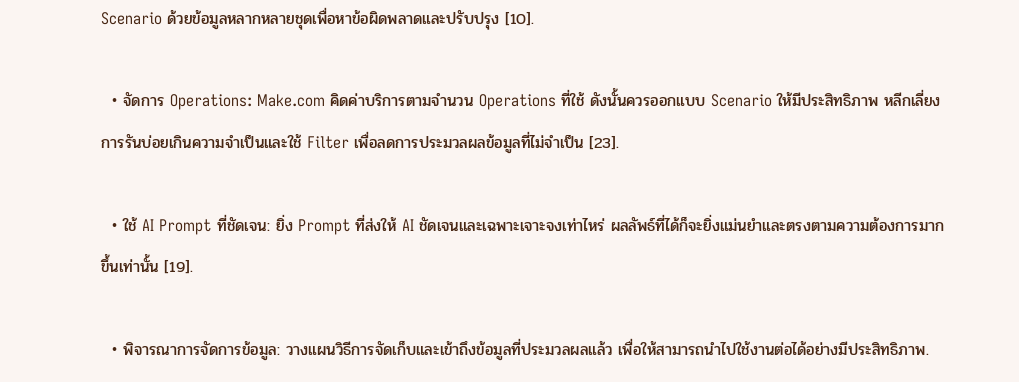Scenario ด้วยข้อมูลหลากหลายชุดเพื่อหาข้อผิดพลาดและปรับปรุง [10].

  • จัดการ Operations: Make.com คิดค่าบริการตามจำนวน Operations ที่ใช้ ดังนั้นควรออกแบบ Scenario ให้มีประสิทธิภาพ หลีกเลี่ยงการรันบ่อยเกินความจำเป็นและใช้ Filter เพื่อลดการประมวลผลข้อมูลที่ไม่จำเป็น [23].

  • ใช้ AI Prompt ที่ชัดเจน: ยิ่ง Prompt ที่ส่งให้ AI ชัดเจนและเฉพาะเจาะจงเท่าไหร่ ผลลัพธ์ที่ได้ก็จะยิ่งแม่นยำและตรงตามความต้องการมากขึ้นเท่านั้น [19].

  • พิจารณาการจัดการข้อมูล: วางแผนวิธีการจัดเก็บและเข้าถึงข้อมูลที่ประมวลผลแล้ว เพื่อให้สามารถนำไปใช้งานต่อได้อย่างมีประสิทธิภาพ.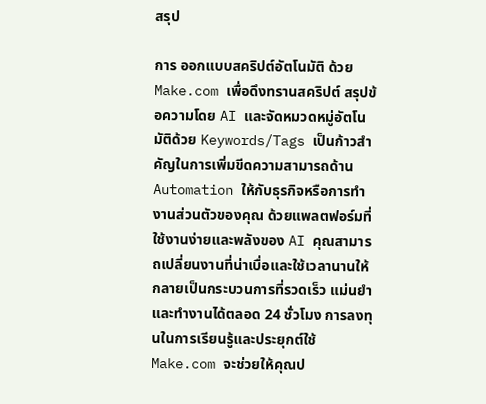สรุป

การ ออกแบบสคริปต์อัตโนมัติ ด้วย Make.com เพื่อดึงทรานสคริปต์ สรุปข้อความโดย AI และจัดหมวดหมู่อัตโนมัติด้วย Keywords/Tags เป็นก้าวสำคัญในการเพิ่มขีดความสามารถด้าน Automation ให้กับธุรกิจหรือการทำงานส่วนตัวของคุณ ด้วยแพลตฟอร์มที่ใช้งานง่ายและพลังของ AI คุณสามารถเปลี่ยนงานที่น่าเบื่อและใช้เวลานานให้กลายเป็นกระบวนการที่รวดเร็ว แม่นยำ และทำงานได้ตลอด 24 ชั่วโมง การลงทุนในการเรียนรู้และประยุกต์ใช้ Make.com จะช่วยให้คุณป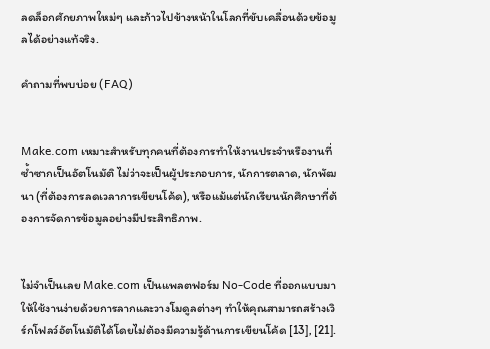ลดล็อกศักยภาพใหม่ๆ และก้าวไปข้างหน้าในโลกที่ขับเคลื่อนด้วยข้อมูลได้อย่างแท้จริง.

คำถามที่พบบ่อย (FAQ)


Make.com เหมาะสำหรับทุกคนที่ต้องการทำให้งานประจำหรืองานที่ซ้ำซากเป็นอัตโนมัติ ไม่ว่าจะเป็นผู้ประกอบการ, นักการตลาด, นักพัฒนา (ที่ต้องการลดเวลาการเขียนโค้ด), หรือแม้แต่นักเรียนนักศึกษาที่ต้องการจัดการข้อมูลอย่างมีประสิทธิภาพ.


ไม่จำเป็นเลย Make.com เป็นแพลตฟอร์ม No-Code ที่ออกแบบมาให้ใช้งานง่ายด้วยการลากและวางโมดูลต่างๆ ทำให้คุณสามารถสร้างเวิร์กโฟลว์อัตโนมัติได้โดยไม่ต้องมีความรู้ด้านการเขียนโค้ด [13], [21].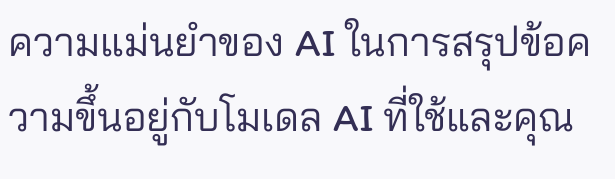ความแม่นยำของ AI ในการสรุปข้อความขึ้นอยู่กับโมเดล AI ที่ใช้และคุณ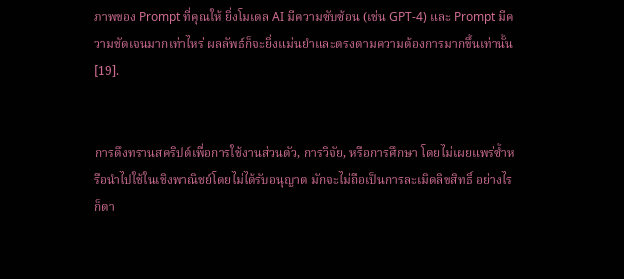ภาพของ Prompt ที่คุณให้ ยิ่งโมเดล AI มีความซับซ้อน (เช่น GPT-4) และ Prompt มีความชัดเจนมากเท่าไหร่ ผลลัพธ์ก็จะยิ่งแม่นยำและตรงตามความต้องการมากขึ้นเท่านั้น [19].


การดึงทรานสคริปต์เพื่อการใช้งานส่วนตัว, การวิจัย, หรือการศึกษา โดยไม่เผยแพร่ซ้ำหรือนำไปใช้ในเชิงพาณิชย์โดยไม่ได้รับอนุญาต มักจะไม่ถือเป็นการละเมิดลิขสิทธิ์ อย่างไรก็ตา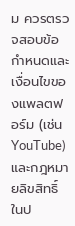ม ควรตรวจสอบข้อกำหนดและเงื่อนไขของแพลตฟอร์ม (เช่น YouTube) และกฎหมายลิขสิทธิ์ในป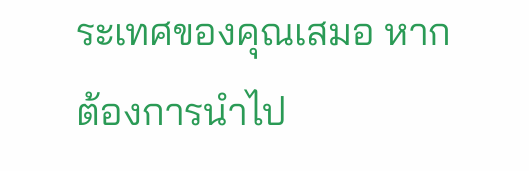ระเทศของคุณเสมอ หากต้องการนำไป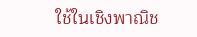ใช้ในเชิงพาณิช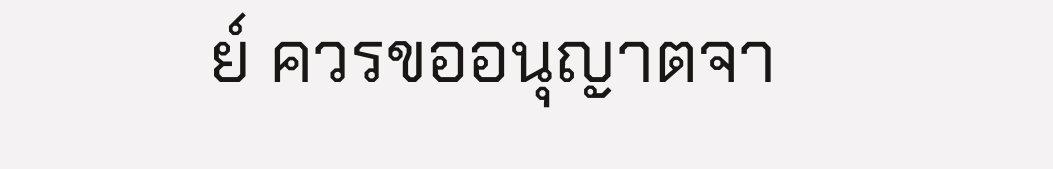ย์ ควรขออนุญาตจา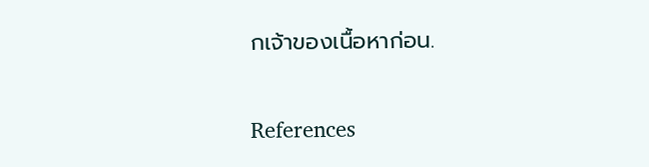กเจ้าของเนื้อหาก่อน.

References